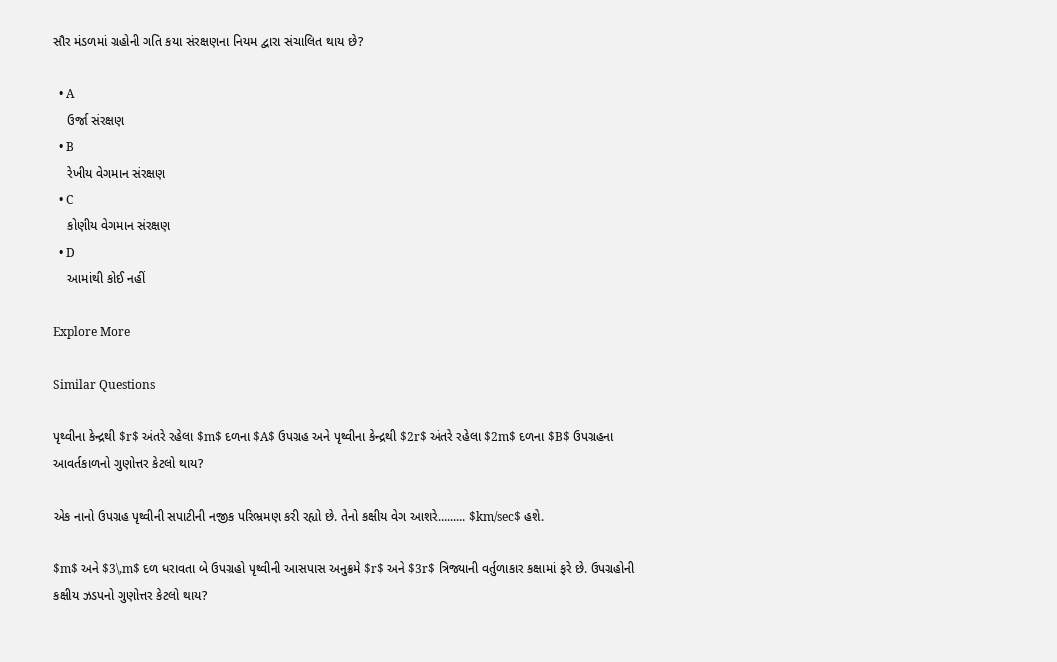સૌર મંડળમાં ગ્રહોની ગતિ કયા સંરક્ષણના નિયમ દ્વારા સંચાલિત થાય છે?

  • A
    ઉર્જા સંરક્ષણ
  • B
    રેખીય વેગમાન સંરક્ષણ
  • C
    કોણીય વેગમાન સંરક્ષણ
  • D
    આમાંથી કોઈ નહીં

Explore More

Similar Questions

પૃથ્વીના કેન્દ્રથી $r$ અંતરે રહેલા $m$ દળના $A$ ઉપગ્રહ અને પૃથ્વીના કેન્દ્રથી $2r$ અંતરે રહેલા $2m$ દળના $B$ ઉપગ્રહના આવર્તકાળનો ગુણોત્તર કેટલો થાય?

એક નાનો ઉપગ્રહ પૃથ્વીની સપાટીની નજીક પરિભ્રમણ કરી રહ્યો છે. તેનો કક્ષીય વેગ આશરે......... $km/sec$ હશે.

$m$ અને $3\,m$ દળ ધરાવતા બે ઉપગ્રહો પૃથ્વીની આસપાસ અનુક્રમે $r$ અને $3r$ ત્રિજ્યાની વર્તુળાકાર કક્ષામાં ફરે છે. ઉપગ્રહોની કક્ષીય ઝડપનો ગુણોત્તર કેટલો થાય?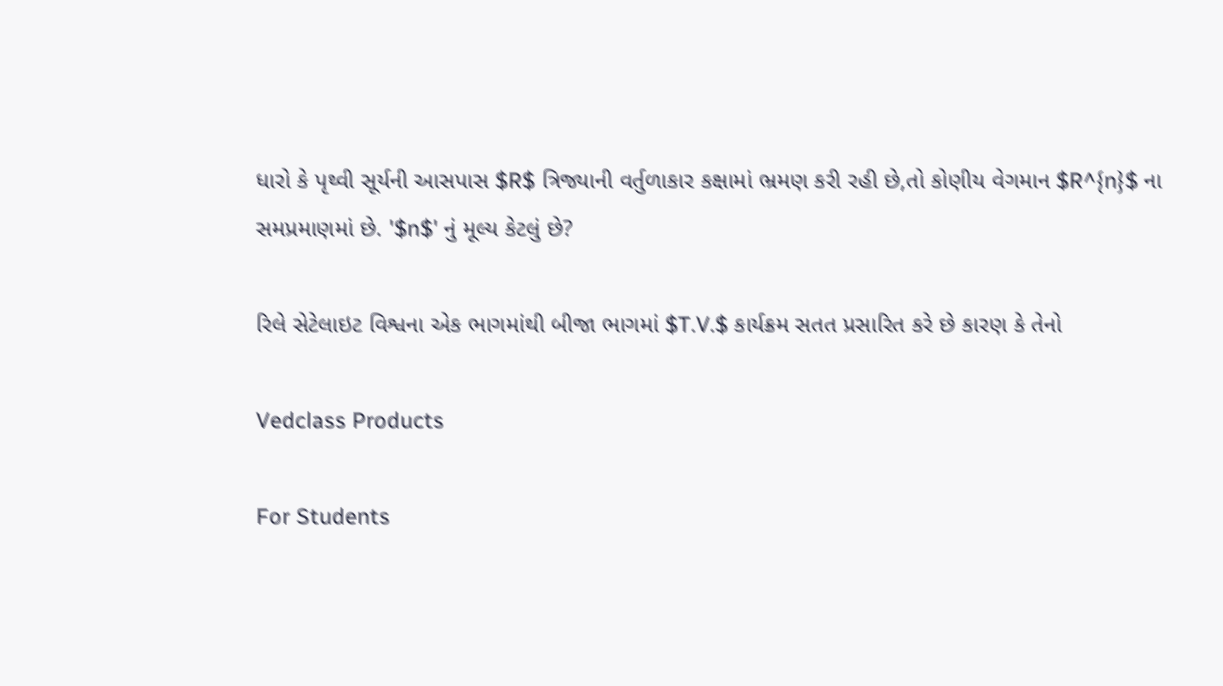ધારો કે પૃથ્વી સૂર્યની આસપાસ $R$ ત્રિજ્યાની વર્તુળાકાર કક્ષામાં ભ્રમણ કરી રહી છે,તો કોણીય વેગમાન $R^{n}$ ના સમપ્રમાણમાં છે. '$n$' નું મૂલ્ય કેટલું છે?

રિલે સેટેલાઇટ વિશ્વના એક ભાગમાંથી બીજા ભાગમાં $T.V.$ કાર્યક્રમ સતત પ્રસારિત કરે છે કારણ કે તેનો

Vedclass Products

For Students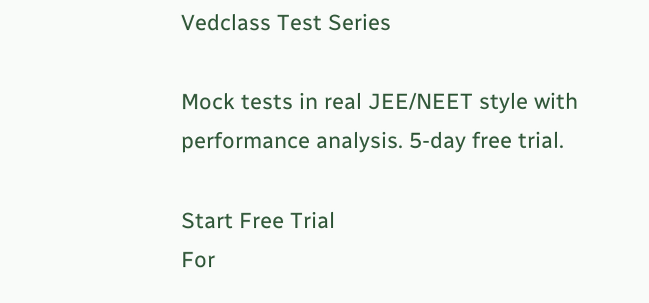Vedclass Test Series

Mock tests in real JEE/NEET style with performance analysis. 5-day free trial.

Start Free Trial
For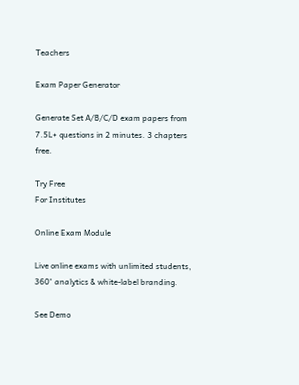Teachers

Exam Paper Generator

Generate Set A/B/C/D exam papers from 7.5L+ questions in 2 minutes. 3 chapters free.

Try Free
For Institutes

Online Exam Module

Live online exams with unlimited students, 360° analytics & white-label branding.

See Demo